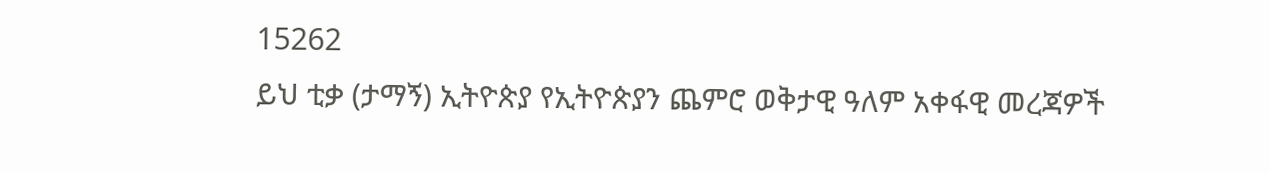15262
ይህ ቲቃ (ታማኝ) ኢትዮጵያ የኢትዮጵያን ጨምሮ ወቅታዊ ዓለም አቀፋዊ መረጃዎች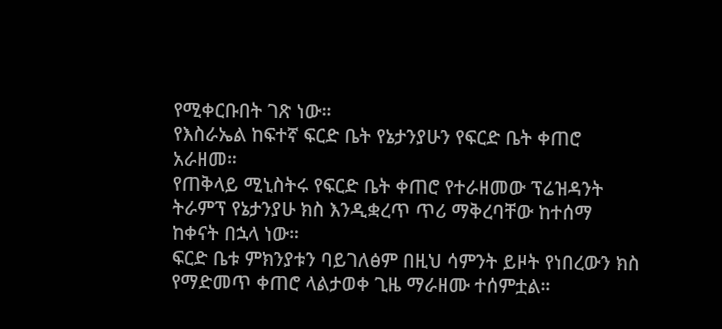የሚቀርቡበት ገጽ ነው።
የእስራኤል ከፍተኛ ፍርድ ቤት የኔታንያሁን የፍርድ ቤት ቀጠሮ አራዘመ።
የጠቅላይ ሚኒስትሩ የፍርድ ቤት ቀጠሮ የተራዘመው ፕሬዝዳንት ትራምፕ የኔታንያሁ ክስ እንዲቋረጥ ጥሪ ማቅረባቸው ከተሰማ ከቀናት በኋላ ነው።
ፍርድ ቤቱ ምክንያቱን ባይገለፅም በዚህ ሳምንት ይዞት የነበረውን ክስ የማድመጥ ቀጠሮ ላልታወቀ ጊዜ ማራዘሙ ተሰምቷል።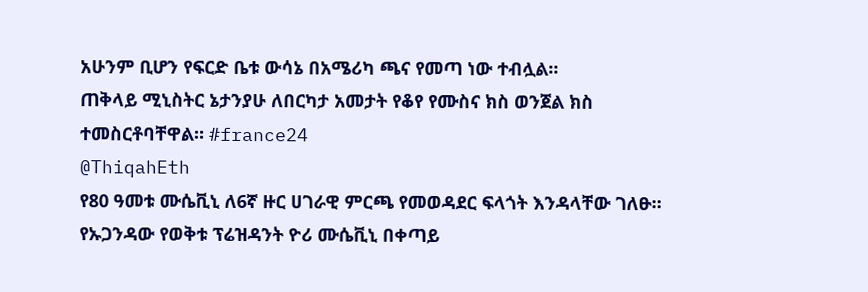አሁንም ቢሆን የፍርድ ቤቱ ውሳኔ በአሜሪካ ጫና የመጣ ነው ተብሏል።
ጠቅላይ ሚኒስትር ኔታንያሁ ለበርካታ አመታት የቆየ የሙስና ክስ ወንጀል ክስ ተመስርቶባቸዋል። #france24
@ThiqahEth
የ80 ዓመቱ ሙሴቪኒ ለ6ኛ ዙር ሀገራዊ ምርጫ የመወዳደር ፍላጎት እንዳላቸው ገለፁ።
የኡጋንዳው የወቅቱ ፕሬዝዳንት ዮሪ ሙሴቪኒ በቀጣይ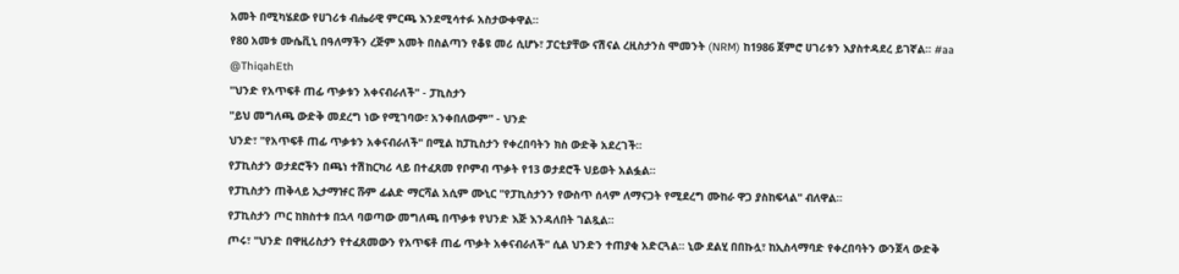አመት በሚካሄደው የሀገሪቱ ብሔራዊ ምርጫ እንደሚሳተፉ አስታውቀዋል።
የ80 አመቱ ሙሴቪኒ በዓለማችን ረጅም አመት በስልጣን የቆዩ መሪ ሲሆኑ፣ ፓርቲያቸው ናሽናል ረዚስታንስ ሞመንት (NRM) ከ1986 ጀምሮ ሀገሪቱን እያስተዳደረ ይገኛል። #aa
@ThiqahEth
"ህንድ የአጥፍቶ ጠፊ ጥቃቱን አቀናብራለች" - ፓኪስታን
"ይህ መግለጫ ውድቅ መደረግ ነው የሚገባው፣ አንቀበለውም" - ህንድ
ህንድ፣ "የአጥፍቶ ጠፊ ጥቃቱን አቀናብራለች" በሚል ከፓኪስታን የቀረበባትን ክስ ውድቅ አደረገች።
የፓኪስታን ወታደሮችን በጫነ ተሽከርካሪ ላይ በተፈጸመ የቦምብ ጥቃት የ13 ወታደሮች ህይወት አልፏል።
የፓኪስታን ጠቅላይ ኢታማዡር ሹም ፊልድ ማርሻል አሲም ሙኒር "የፓኪስታንን የውስጥ ሰላም ለማናጋት የሚደረግ ሙከራ ዋጋ ያስከፍላል" ብለዋል።
የፓኪስታን ጦር ከክስተቱ በኋላ ባወጣው መግለጫ በጥቃቱ የህንድ እጅ እንዳለበት ገልጿል።
ጦሩ፣ "ህንድ በዋዚሪስታን የተፈጸመውን የአጥፍቶ ጠፊ ጥቃት አቀናብራለች" ሲል ህንድን ተጠያቂ አድርጓል። ኒው ደልሂ በበኩሏ፣ ከኢስላማባድ የቀረበባትን ውንጀላ ውድቅ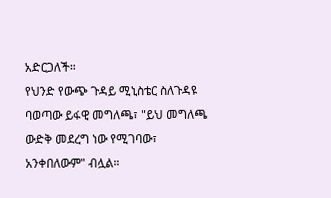አድርጋለች።
የህንድ የውጭ ጉዳይ ሚኒስቴር ስለጉዳዩ ባወጣው ይፋዊ መግለጫ፣ "ይህ መግለጫ ውድቅ መደረግ ነው የሚገባው፣ አንቀበለውም" ብሏል።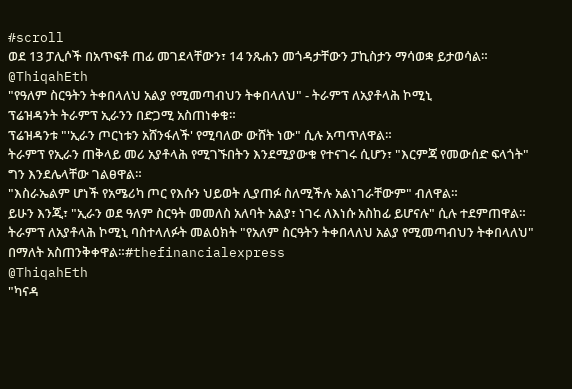#scroll
ወደ 13 ፓሊሶች በአጥፍቶ ጠፊ መገደላቸውን፣ 14 ንጹሐን መጎዳታቸውን ፓኪስታን ማሳወቋ ይታወሳል።
@ThiqahEth
"የዓለም ስርዓትን ትቀበላለህ አልያ የሚመጣብህን ትቀበላለህ" - ትራምፕ ለአያቶላሕ ኮሚኒ
ፕሬዝዳንት ትራምፕ ኢራንን በድጋሚ አስጠነቀቁ።
ፕሬዝዳንቱ "'ኢራን ጦርነቱን አሸንፋለች' የሚባለው ውሸት ነው" ሲሉ አጣጥለዋል።
ትራምፕ የኢራን ጠቅላይ መሪ አያቶላሕ የሚገኙበትን እንደሚያውቁ የተናገሩ ሲሆን፣ "እርምጃ የመውሰድ ፍላጎት" ግን እንደሌላቸው ገልፀዋል።
"እስራኤልም ሆነች የአሜሪካ ጦር የእሱን ህይወት ሊያጠፉ ስለሚችሉ አልነገራቸውም" ብለዋል።
ይሁን እንጂ፣ "ኢራን ወደ ዓለም ስርዓት መመለስ አለባት አልያ፣ ነገሩ ለእነሱ አስከፊ ይሆናሉ" ሲሉ ተደምጠዋል።
ትራምፕ ለአያቶላሕ ኮሚኒ ባስተላለፉት መልዕክት "የአለም ስርዓትን ትቀበላለህ አልያ የሚመጣብህን ትቀበላለህ" በማለት አስጠንቅቀዋል።#thefinancialexpress
@ThiqahEth
"ካናዳ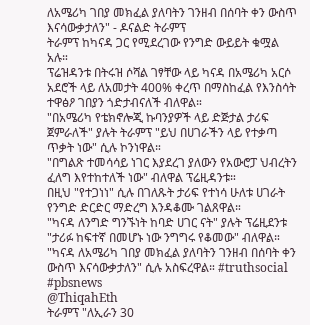ለአሜሪካ ገበያ መክፈል ያለባትን ገንዘብ በሰባት ቀን ውስጥ እናሳውቃታለን" - ዶናልድ ትራምፕ
ትራምፕ ከካናዳ ጋር የሚደረገው የንግድ ውይይት ቁሟል አሉ።
ፕሬዝዳንቱ በትሩዝ ሶሻል ገፃቸው ላይ ካናዳ በአሜሪካ አርሶ አደሮች ላይ ለአመታት 400% ቀረጥ በማስከፈል የእንስሳት ተዋፅዖ ገበያን ጎድታብናለች ብለዋል።
"በአሜሪካ የቴክኖሎጂ ኩባንያዎች ላይ ድጅታል ታሪፍ ጀምራለች" ያሉት ትራምፕ "ይህ በሀገራችን ላይ የተቃጣ ጥቃት ነው" ሲሉ ኮንነዋል።
"በግልጽ ተመሳሳይ ነገር እያደረገ ያለውን የአውሮፓ ህብረትን ፈለግ እየተከተለች ነው" ብለዋል ፕሬዚዳንቱ።
በዚህ "የተጋነነ" ሲሉ በገለጹት ታሪፍ የተነሳ ሁለቱ ሀገራት የንግድ ድርድር ማድረግ እንዳቆሙ ገልጸዋል።
"ካናዳ ለንግድ ግንኙነት ከባድ ሀገር ናት" ያሉት ፕሬዚደንቱ "ታሪፉ ከፍተኛ በመሆኑ ነው ንግግሩ የቆመው" ብለዋል።
"ካናዳ ለአሜሪካ ገበያ መክፈል ያለባትን ገንዘብ በሰባት ቀን ውስጥ እናሳውቃታለን" ሲሉ አስፍረዋል። #truthsocial #pbsnews
@ThiqahEth
ትራምፕ "ለኢራን 30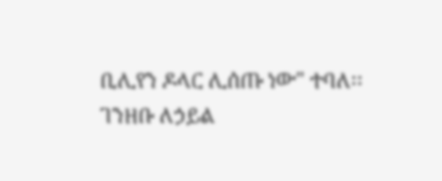ቢሊየን ዶላር ሊሰጡ ነው" ተባለ፡፡
ገንዘቡ ለኃይል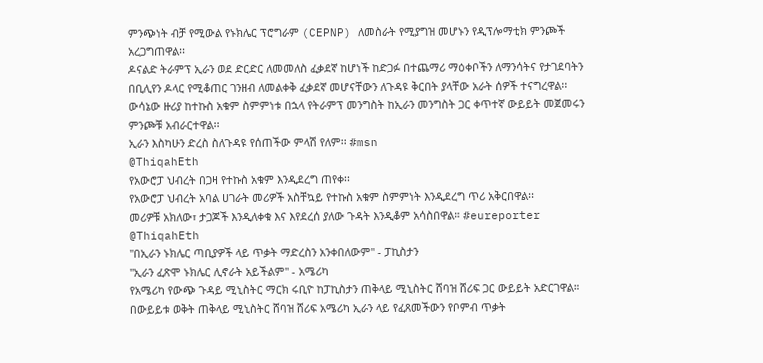ምንጭነት ብቻ የሚውል የኑክሌር ፕሮግራም (CEPNP) ለመስራት የሚያግዝ መሆኑን የዲፕሎማቲክ ምንጮች አረጋግጠዋል፡፡
ዶናልድ ትራምፕ ኢራን ወደ ድርድር ለመመለስ ፈቃደኛ ከሆነች ከድጋፉ በተጨማሪ ማዕቀቦችን ለማንሳትና የታገደባትን በቢሊየን ዶላር የሚቆጠር ገንዘብ ለመልቀቅ ፈቃደኛ መሆናቸውን ለጉዳዩ ቅርበት ያላቸው አራት ሰዎች ተናግረዋል፡፡
ውሳኔው ዙሪያ ከተኩስ አቁም ስምምነቱ በኋላ የትራምፕ መንግስት ከኢራን መንግስት ጋር ቀጥተኛ ውይይት መጀመሩን ምንጮቹ አብራርተዋል፡፡
ኢራን እስካሁን ድረስ ስለጉዳዩ የሰጠችው ምላሽ የለም፡፡ #msn
@ThiqahEth
የአውሮፓ ህብረት በጋዛ የተኩስ አቁም እንዲደረግ ጠየቀ፡፡
የአውሮፓ ህብረት አባል ሀገራት መሪዎች አስቸኳይ የተኩስ አቁም ስምምነት እንዲደረግ ጥሪ አቅርበዋል፡፡
መሪዎቹ አክለው፣ ታጋጆች እንዲለቀቁ እና እየደረሰ ያለው ጉዳት እንዲቆም አሳስበዋል። #eureporter
@ThiqahEth
"በኢራን ኑክሌር ጣቢያዎች ላይ ጥቃት ማድረስን አንቀበለውም" - ፓኪስታን
"ኢራን ፈጽሞ ኑክሌር ሊኖራት አይችልም" - አሜሪካ
የአሜሪካ የውጭ ጉዳይ ሚኒስትር ማርክ ሩቢዮ ከፓኪስታን ጠቅላይ ሚኒስትር ሸባዝ ሸሪፍ ጋር ውይይት አድርገዋል።
በውይይቱ ወቅት ጠቅላይ ሚኒስትር ሸባዝ ሸሪፍ አሜሪካ ኢራን ላይ የፈጸመችውን የቦምብ ጥቃት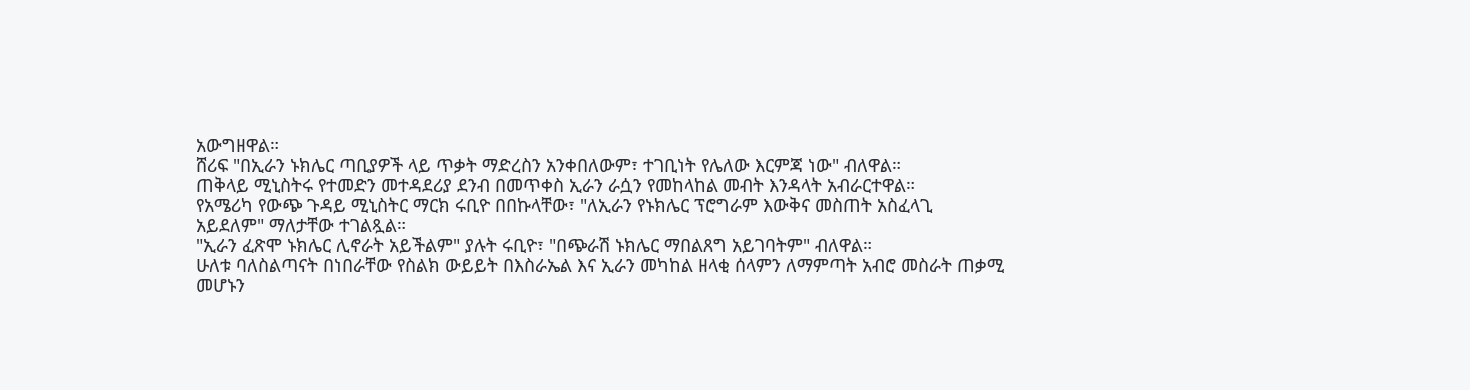አውግዘዋል።
ሸሪፍ "በኢራን ኑክሌር ጣቢያዎች ላይ ጥቃት ማድረስን አንቀበለውም፣ ተገቢነት የሌለው እርምጃ ነው" ብለዋል።
ጠቅላይ ሚኒስትሩ የተመድን መተዳደሪያ ደንብ በመጥቀስ ኢራን ራሷን የመከላከል መብት እንዳላት አብራርተዋል።
የአሜሪካ የውጭ ጉዳይ ሚኒስትር ማርክ ሩቢዮ በበኩላቸው፣ "ለኢራን የኑክሌር ፕሮግራም እውቅና መስጠት አስፈላጊ አይደለም" ማለታቸው ተገልጿል።
"ኢራን ፈጽሞ ኑክሌር ሊኖራት አይችልም" ያሉት ሩቢዮ፣ "በጭራሽ ኑክሌር ማበልጸግ አይገባትም" ብለዋል።
ሁለቱ ባለስልጣናት በነበራቸው የስልክ ውይይት በእስራኤል እና ኢራን መካከል ዘላቂ ሰላምን ለማምጣት አብሮ መስራት ጠቃሚ መሆኑን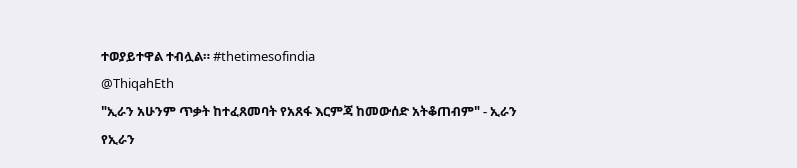ተወያይተዋል ተብሏል። #thetimesofindia
@ThiqahEth
"ኢራን አሁንም ጥቃት ከተፈጸመባት የአጸፋ እርምጃ ከመውሰድ አትቆጠብም" - ኢራን
የኢራን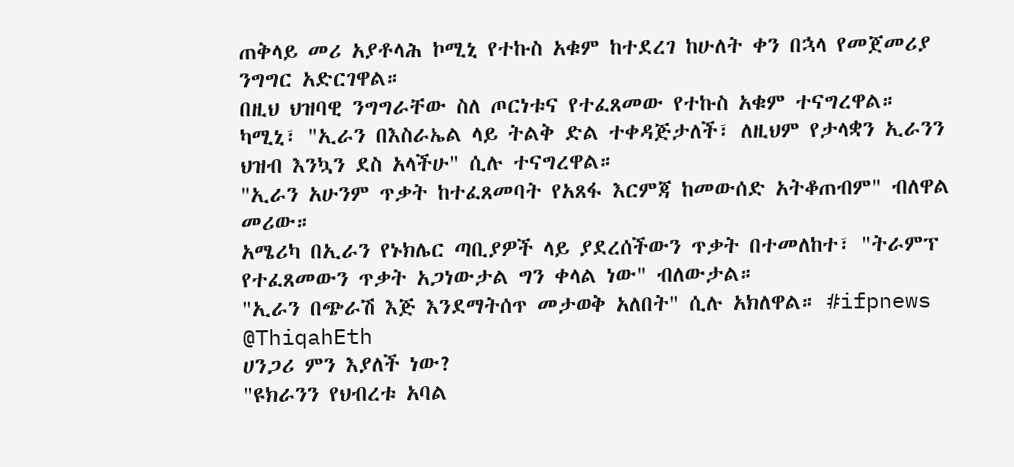ጠቅላይ መሪ አያቶላሕ ኮሚኒ የተኩስ አቁም ከተደረገ ከሁለት ቀን በኋላ የመጀመሪያ ንግግር አድርገዋል።
በዚህ ህዝባዊ ንግግራቸው ስለ ጦርነቱና የተፈጸመው የተኩስ አቁም ተናግረዋል።
ካሚኒ፣ "ኢራን በእስራኤል ላይ ትልቅ ድል ተቀዳጅታለች፣ ለዚህም የታላቋን ኢራንን ህዝብ እንኳን ደስ አላችሁ" ሲሉ ተናግረዋል።
"ኢራን አሁንም ጥቃት ከተፈጸመባት የአጸፋ እርምጃ ከመውሰድ አትቆጠብም" ብለዋል መሪው።
አሜሪካ በኢራን የኑክሌር ጣቢያዎች ላይ ያደረሰችውን ጥቃት በተመለከተ፣ "ትራምፕ የተፈጸመውን ጥቃት አጋነውታል ግን ቀላል ነው" ብለውታል።
"ኢራን በጭራሽ እጅ እንደማትሰጥ መታወቅ አለበት" ሲሉ አክለዋል። #ifpnews
@ThiqahEth
ሀንጋሪ ምን እያለች ነው?
"ዩክራንን የህብረቱ አባል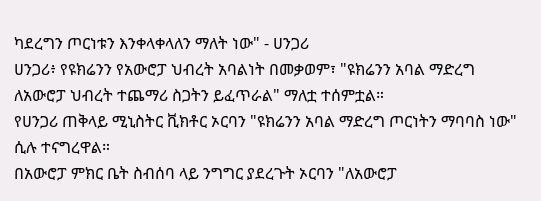ካደረግን ጦርነቱን እንቀላቀላለን ማለት ነው" - ሀንጋሪ
ሀንጋሪ፥ የዩክሬንን የአውሮፓ ህብረት አባልነት በመቃወም፣ "ዩክሬንን አባል ማድረግ ለአውሮፓ ህብረት ተጨማሪ ስጋትን ይፈጥራል" ማለቷ ተሰምቷል።
የሀንጋሪ ጠቅላይ ሚኒስትር ቪክቶር ኦርባን "ዩክሬንን አባል ማድረግ ጦርነትን ማባባስ ነው" ሲሉ ተናግረዋል።
በአውሮፓ ምክር ቤት ስብሰባ ላይ ንግግር ያደረጉት ኦርባን "ለአውሮፓ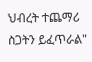ህብረት ተጨማሪ ስጋትን ይፈጥራል"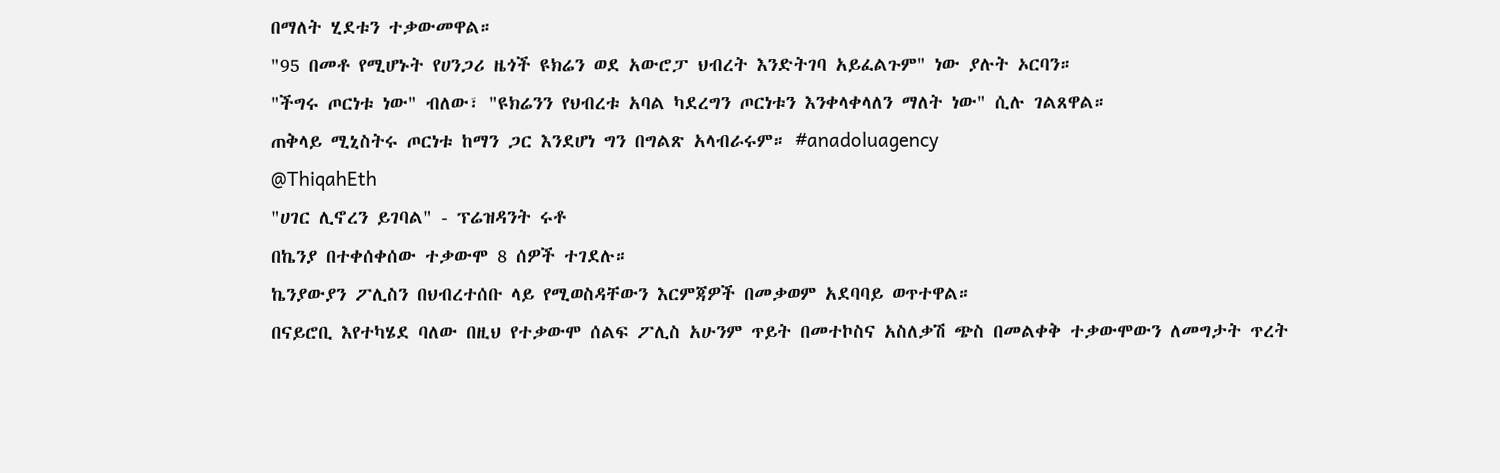በማለት ሂደቱን ተቃውመዋል።
"95 በመቶ የሚሆኑት የሀንጋሪ ዜጎች ዩክሬን ወደ አውሮፓ ህብረት እንድትገባ አይፈልጉም" ነው ያሉት ኦርባን።
"ችግሩ ጦርነቱ ነው" ብለው፣ "ዩክሬንን የህብረቱ አባል ካደረግን ጦርነቱን እንቀላቀላለን ማለት ነው" ሲሉ ገልጸዋል።
ጠቅላይ ሚኒስትሩ ጦርነቱ ከማን ጋር እንደሆነ ግን በግልጽ አላብራሩም። #anadoluagency
@ThiqahEth
"ሀገር ሊኖረን ይገባል" - ፕሬዝዳንት ሩቶ
በኬንያ በተቀሰቀሰው ተቃውሞ 8 ሰዎች ተገደሉ።
ኬንያውያን ፖሊስን በህብረተሰቡ ላይ የሚወስዳቸውን እርምጃዎች በመቃወም አደባባይ ወጥተዋል።
በናይሮቢ እየተካሄደ ባለው በዚህ የተቃውሞ ሰልፍ ፖሊስ አሁንም ጥይት በመተኮስና አስለቃሽ ጭስ በመልቀቅ ተቃውሞውን ለመግታት ጥረት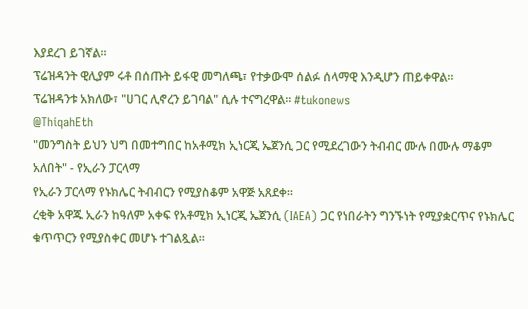እያደረገ ይገኛል።
ፕሬዝዳንት ዊሊያም ሩቶ በሰጡት ይፋዊ መግለጫ፣ የተቃውሞ ሰልፉ ሰላማዊ እንዲሆን ጠይቀዋል።
ፕሬዝዳንቱ አክለው፣ "ሀገር ሊኖረን ይገባል" ሲሉ ተናግረዋል። #tukonews
@ThiqahEth
"መንግስት ይህን ህግ በመተግበር ከአቶሚክ ኢነርጂ ኤጀንሲ ጋር የሚደረገውን ትብብር ሙሉ በሙሉ ማቆም አለበት" - የኢራን ፓርላማ
የኢራን ፓርላማ የኑክሌር ትብብርን የሚያስቆም አዋጅ አጸደቀ።
ረቂቅ አዋጁ ኢራን ከዓለም አቀፍ የአቶሚክ ኢነርጂ ኤጀንሲ (IAEA) ጋር የነበራትን ግንኙነት የሚያቋርጥና የኑክሌር ቁጥጥርን የሚያስቀር መሆኑ ተገልጿል።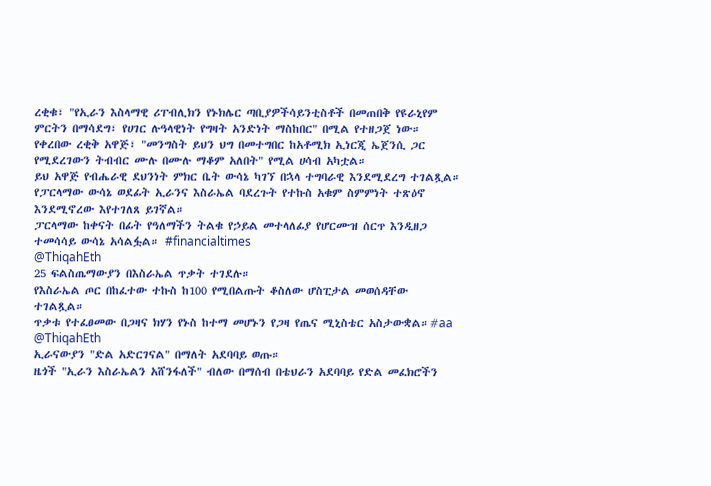ረቂቁ፣ "የኢራን እስላማዊ ሪፐብሊክን የኑክሌር ጣቢያዎችሳይንቲስቶች በመጠበቅ የዩራኒየም ምርትን በማሳደግ፣ የሀገር ሉዓላዊነት የግዛት አንድነት ማስከበር" በሚል የተዘጋጀ ነው።
የቀረበው ረቂቅ አዋጅ፣ "መንግስት ይህን ህግ በመተግበር ከአቶሚክ ኢነርጂ ኤጀንሲ ጋር የሚደረገውን ትብብር ሙሉ በሙሉ ማቆም አለበት" የሚል ሀሳብ አካቷል።
ይህ አዋጅ የብሔራዊ ደህንነት ምክር ቤት ውሳኔ ካገኘ በኋላ ተግባራዊ እንደሚደረግ ተገልጿል።
የፓርላማው ውሳኔ ወደፊት ኢራንና እስራኤል ባደረጉት የተኩስ አቁም ስምምነት ተጽዕኖ እንደሚኖረው እየተገለጸ ይገኛል።
ፓርላማው ከቀናት በፊት የዓለማችን ትልቁ የኃይል መተላለፊያ የሆርሙዝ ሰርጥ እንዲዘጋ ተመሳሳይ ውሳኔ አሳልፏል። #financialtimes
@ThiqahEth
25 ፍልስጤማውያን በእስራኤል ጥቃት ተገደሉ።
የእስራኤል ጦር በከፈተው ተኩስ ከ100 የሚበልጡት ቆስለው ሆስፒታል መወሰዳቸው ተገልጿል።
ጥቃቱ የተፈፀመው በጋዛና ክሃን የኑስ ከተማ መሆኑን የጋዛ የጤና ሚኒስቴር አስታውቋል።#aa
@ThiqahEth
ኢራናውያን "ድል አድርገናል" በማለት አደባባይ ወጡ።
ዜጎች "ኢራን እስራኤልን አሸንፋለች" ብለው በማሰብ በቴህራን አደባባይ የድል መፈክሮችን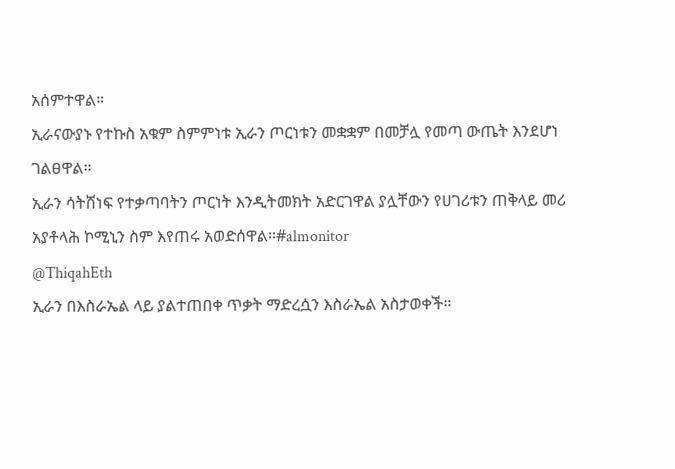አሰምተዋል።
ኢራናውያኑ የተኩስ አቁም ስምምነቱ ኢራን ጦርነቱን መቋቋም በመቻሏ የመጣ ውጤት እንደሆነ ገልፀዋል።
ኢራን ሳትሸነፍ የተቃጣባትን ጦርነት እንዲትመክት አድርገዋል ያሏቸውን የሀገሪቱን ጠቅላይ መሪ አያቶላሕ ኮሚኒን ስም እየጠሩ አወድሰዋል።#almonitor
@ThiqahEth
ኢራን በእስራኤል ላይ ያልተጠበቀ ጥቃት ማድረሷን እስራኤል አስታወቀች።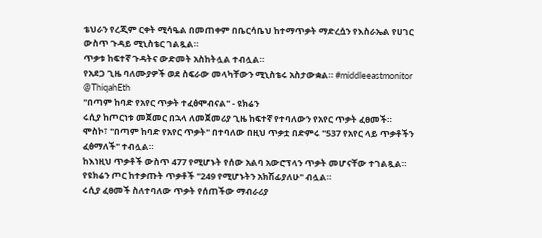ቴህራን የረጂም ርቀት ሚሳዔል በመጠቀም በቤርሳቤህ ከተማጥቃት ማድረሷን የእስራኤል የሀገር ውስጥ ጉዳይ ሚኒስቴር ገልጿል።
ጥቃቱ ከፍተኛ ጉዳትና ውድመት አስከትሏል ተብሏል።
የአደጋ ጊዜ ባለሙያዎች ወደ ስፍራው መላካቸውን ሚኒስቴሩ አስታውቋል። #middleeastmonitor
@ThiqahEth
"በጣም ከባድ የአየር ጥቃት ተፈፅሞብናል" - ዩክሬን
ሩሲያ ከጦርነቱ መጀመር በኋላ ለመጀመሪያ ጊዜ ከፍተኛ የተባለውን የአየር ጥቃት ፈፀመች።
ሞስኮ፣ "በጣም ከባድ የአየር ጥቃት" በተባለው በዚህ ጥቃቷ በድምሩ "537 የአየር ላይ ጥቃቶችን ፈፅማለች" ተብሏል።
ከእነዚህ ጥቃቶች ውስጥ 477 የሚሆኑት የሰው አልባ አውሮፕላን ጥቃት መሆናቸው ተገልጿል።
የዩክሬን ጦር ከተቃጡት ጥቃቶች "249 የሚሆኑትን አክሽፊያለሁ" ብሏል።
ሩሲያ ፈፀመች ስለተባለው ጥቃት የሰጠችው ማብራሪያ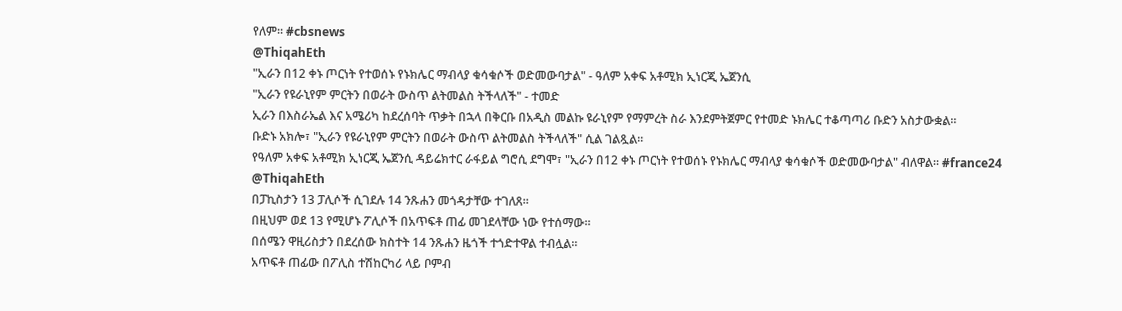የለም። #cbsnews
@ThiqahEth
"ኢራን በ12 ቀኑ ጦርነት የተወሰኑ የኑክሌር ማብላያ ቁሳቁሶች ወድመውባታል" - ዓለም አቀፍ አቶሚክ ኢነርጂ ኤጀንሲ
"ኢራን የዩራኒየም ምርትን በወራት ውስጥ ልትመልስ ትችላለች" - ተመድ
ኢራን በእስራኤል እና አሜሪካ ከደረሰባት ጥቃት በኋላ በቅርቡ በአዲስ መልኩ ዩራኒየም የማምረት ስራ እንደምትጀምር የተመድ ኑክሌር ተቆጣጣሪ ቡድን አስታውቋል።
ቡድኑ አክሎ፣ "ኢራን የዩራኒየም ምርትን በወራት ውስጥ ልትመልስ ትችላለች" ሲል ገልጿል።
የዓለም አቀፍ አቶሚክ ኢነርጂ ኤጀንሲ ዳይሬክተር ራፋይል ግሮሲ ደግሞ፣ "ኢራን በ12 ቀኑ ጦርነት የተወሰኑ የኑክሌር ማብላያ ቁሳቁሶች ወድመውባታል" ብለዋል። #france24
@ThiqahEth
በፓኪስታን 13 ፓሊሶች ሲገደሉ 14 ንጹሐን መጎዳታቸው ተገለጸ።
በዚህም ወደ 13 የሚሆኑ ፖሊሶች በአጥፍቶ ጠፊ መገደላቸው ነው የተሰማው።
በሰሜን ዋዚሪስታን በደረሰው ክስተት 14 ንጹሐን ዜጎች ተጎድተዋል ተብሏል።
አጥፍቶ ጠፊው በፖሊስ ተሽከርካሪ ላይ ቦምብ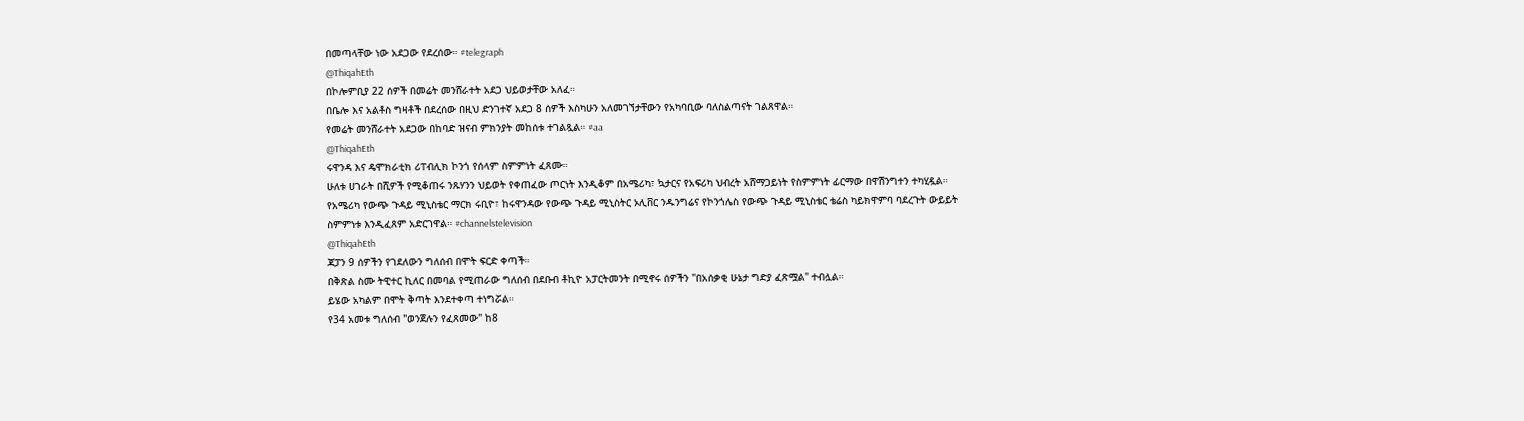በመጣላቸው ነው አደጋው የደረሰው። #telegraph
@ThiqahEth
በኮሎምቢያ 22 ሰዎች በመሬት መንሸራተት አደጋ ህይወታቸው አለፈ።
በቤሎ እና አልቶስ ግዛቶች በደረሰው በዚህ ድንገተኛ አደጋ 8 ሰዎች እስካሁን አለመገኘታቸውን የአካባቢው ባለስልጣናት ገልጸዋል።
የመሬት መንሸራተት አደጋው በከባድ ዝናብ ምክንያት መከሰቱ ተገልጿል። #aa
@ThiqahEth
ሩዋንዳ እና ዴሞክራቲክ ሪፐብሊክ ኮንጎ የሰላም ስምምነት ፈጸሙ።
ሁለቱ ሀገራት በሺዎች የሚቆጠሩ ንጹሃንን ህይወት የቀጠፈው ጦርነት እንዲቆም በአሜሪካ፣ ኳታርና የአፍሪካ ህብረት አሸማጋይነት የስምምነት ፊርማው በዋሽንግተን ተካሂዷል።
የአሜሪካ የውጭ ጉዳይ ሚኒስቴር ማርክ ሩቢዮ፣ ከሩዋንዳው የውጭ ጉዳይ ሚኒስትር ኦሊቨር ንዱንግሬና የኮንጎሌስ የውጭ ጉዳይ ሚኒስቴር ቴሬስ ካይክዋምባ ባደረጉት ውይይት ስምምነቱ እንዲፈጸም አድርገዋል። #channelstelevision
@ThiqahEth
ጃፓን 9 ሰዎችን የገደለውን ግለሰብ በሞት ፍርድ ቀጣች።
በቅጽል ስሙ ትዊተር ኪለር በመባል የሚጠራው ግለሰብ በደቡብ ቶኪዮ አፓርትመንት በሚኖሩ ሰዎችን "በአሰቃቂ ሁኔታ ግድያ ፈጽሟል" ተብሏል።
ይሄው አካልም በሞት ቅጣት እንደተቀጣ ተነግሯል።
የ34 አመቱ ግለሰብ "ወንጀሉን የፈጸመው" ከ8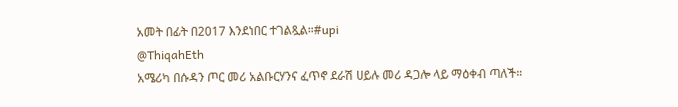አመት በፊት በ2017 እንደነበር ተገልጿል።#upi
@ThiqahEth
አሜሪካ በሱዳን ጦር መሪ አልቡርሃንና ፈጥኖ ደራሽ ሀይሉ መሪ ዳጋሎ ላይ ማዕቀብ ጣለች።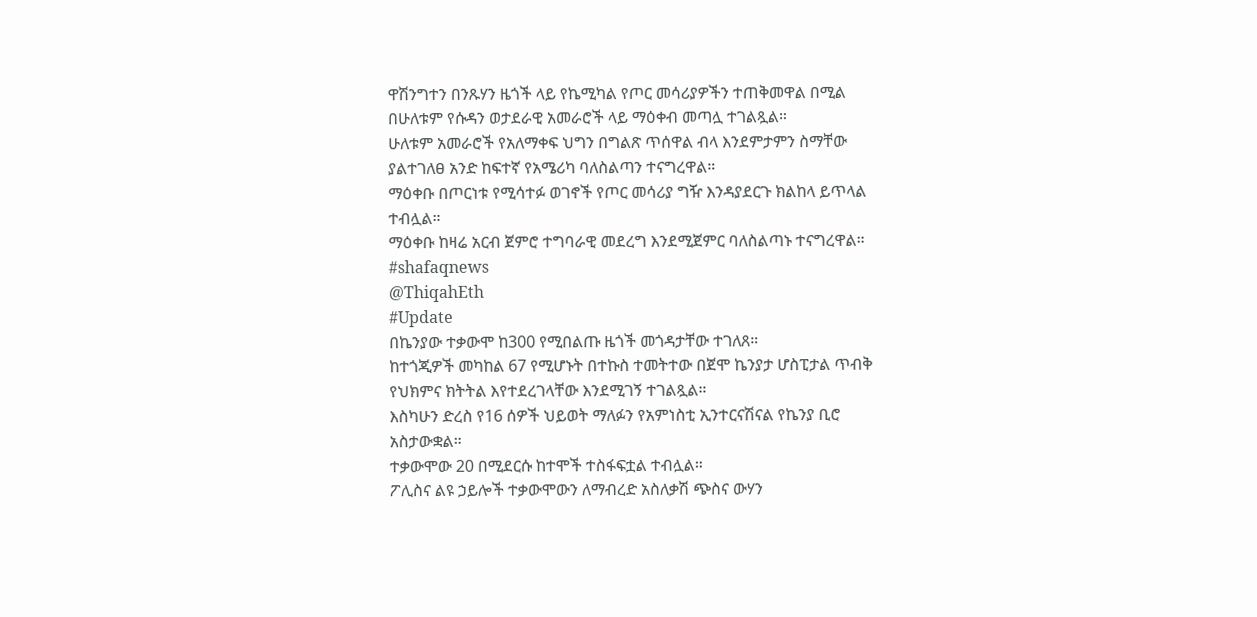ዋሽንግተን በንጹሃን ዜጎች ላይ የኬሚካል የጦር መሳሪያዎችን ተጠቅመዋል በሚል በሁለቱም የሱዳን ወታደራዊ አመራሮች ላይ ማዕቀብ መጣሏ ተገልጿል።
ሁለቱም አመራሮች የአለማቀፍ ህግን በግልጽ ጥሰዋል ብላ እንደምታምን ስማቸው ያልተገለፀ አንድ ከፍተኛ የአሜሪካ ባለስልጣን ተናግረዋል።
ማዕቀቡ በጦርነቱ የሚሳተፉ ወገኖች የጦር መሳሪያ ግዥ እንዳያደርጉ ክልከላ ይጥላል ተብሏል።
ማዕቀቡ ከዛሬ አርብ ጀምሮ ተግባራዊ መደረግ እንደሚጀምር ባለስልጣኑ ተናግረዋል። #shafaqnews
@ThiqahEth
#Update
በኬንያው ተቃውሞ ከ300 የሚበልጡ ዜጎች መጎዳታቸው ተገለጸ።
ከተጎጂዎች መካከል 67 የሚሆኑት በተኩስ ተመትተው በጀሞ ኬንያታ ሆስፒታል ጥብቅ የህክምና ክትትል እየተደረገላቸው እንደሚገኝ ተገልጿል።
እስካሁን ድረስ የ16 ሰዎች ህይወት ማለፉን የአምነስቲ ኢንተርናሽናል የኬንያ ቢሮ አስታውቋል።
ተቃውሞው 20 በሚደርሱ ከተሞች ተስፋፍቷል ተብሏል።
ፖሊስና ልዩ ኃይሎች ተቃውሞውን ለማብረድ አስለቃሽ ጭስና ውሃን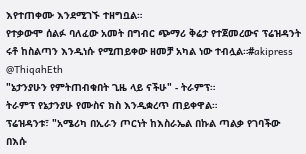እየተጠቀሙ እንደሚገኙ ተዘግቧል።
የተቃውሞ ሰልፉ ባለፈው አመት በግብር ጭማሪ ቅሬታ የተጀመረውና ፕሬዝዳንት ሩቶ ከስልጣን እንዲነሱ የሚጠይቀው ዘመቻ አካል ነው ተብሏል።#akipress
@ThiqahEth
"ኔታንያሁን የምትጠብቁበት ጊዜ ላይ ናችሁ" - ትራምፕ።
ትራምፕ የኔታንያሁ የሙስና ክስ እንዲቋረጥ ጠይቀዋል።
ፕሬዝዳንቱ፣ "አሜሪካ በኢራን ጦርነት ከእስራኤል በኩል ጣልቃ የገባችው በእሱ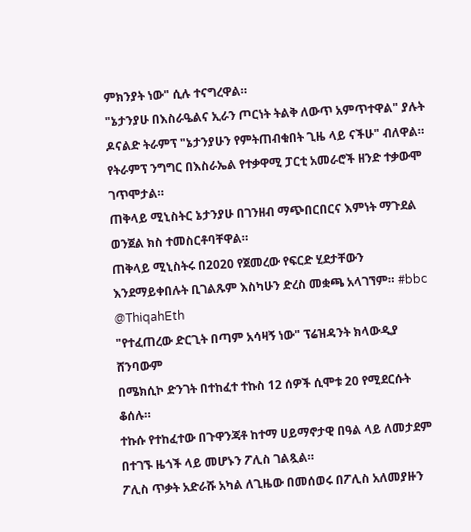ምክንያት ነው" ሲሉ ተናግረዋል።
"ኔታንያሁ በእስራዔልና ኢራን ጦርነት ትልቅ ለውጥ አምጥተዋል" ያሉት ዶናልድ ትራምፕ "ኔታንያሁን የምትጠብቁበት ጊዜ ላይ ናችሁ" ብለዋል።
የትራምፕ ንግግር በእስራኤል የተቃዋሚ ፓርቲ አመራሮች ዘንድ ተቃውሞ ገጥሞታል።
ጠቅላይ ሚኒስትር ኔታንያሁ በገንዘብ ማጭበርበርና እምነት ማጉደል ወንጀል ክስ ተመስርቶባቸዋል።
ጠቅላይ ሚኒስትሩ በ2020 የጀመረው የፍርድ ሂደታቸውን እንደማይቀበሉት ቢገልጹም እስካሁን ድረስ መቋጫ አላገኘም። #bbc
@ThiqahEth
"የተፈጠረው ድርጊት በጣም አሳዛኝ ነው" ፕሬዝዳንት ክላውዲያ ሸንባውም
በሜክሲኮ ድንገት በተከፈተ ተኩስ 12 ሰዎች ሲሞቱ 20 የሚደርሱት ቆሰሉ።
ተኩሱ የተከፈተው በጉዋንጃቶ ከተማ ሀይማኖታዊ በዓል ላይ ለመታደም በተገኙ ዜጎች ላይ መሆኑን ፖሊስ ገልጿል።
ፖሊስ ጥቃት አድራሹ አካል ለጊዜው በመሰወሩ በፖሊስ አለመያዙን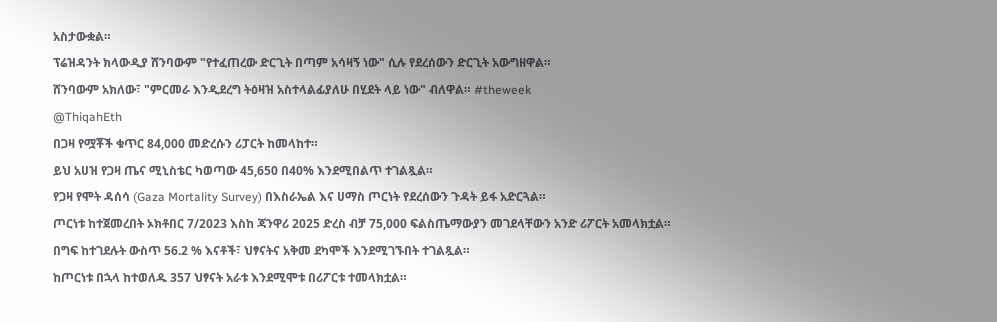አስታውቋል።
ፕሬዝዳንት ክላውዲያ ሸንባውም "የተፈጠረው ድርጊት በጣም አሳዛኝ ነው" ሲሉ የደረሰውን ድርጊት አውግዘዋል።
ሸንባውም አክለው፣ "ምርመራ እንዲደረግ ትዕዛዝ አስተላልፊያለሁ በሂደት ላይ ነው" ብለዋል። #theweek
@ThiqahEth
በጋዛ የሟቾች ቁጥር 84,000 መድረሱን ሪፓርት ከመላከተ።
ይህ አሀዝ የጋዛ ጤና ሚኒስቴር ካወጣው 45,650 በ40% እንደሚበልጥ ተገልጿል።
የጋዛ የሞት ዳሰሳ (Gaza Mortality Survey) በእስራኤል እና ሀማስ ጦርነት የደረሰውን ጉዳት ይፋ አድርጓል።
ጦርነቱ ከተጀመረበት ኦክቶበር 7/2023 እስከ ጃንዋሪ 2025 ድረስ ብቻ 75,000 ፍልስጤማውያን መገደላቸውን አንድ ሪፖርት አመላክቷል።
በግፍ ከተገደሉት ውስጥ 56.2 % እናቶች፣ ህፃናትና አቅመ ደካሞች እንደሚገኙበት ተገልጿል።
ከጦርነቱ በኋላ ከተወለዱ 357 ህፃናት አራቱ እንደሚሞቱ በሪፖርቱ ተመላክቷል።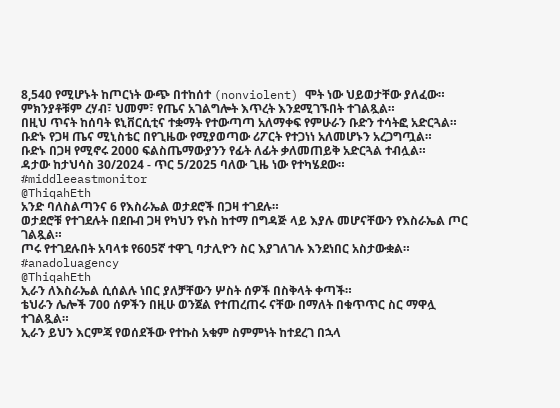8,540 የሚሆኑት ከጦርነት ውጭ በተከሰተ (nonviolent) ሞት ነው ህይወታቸው ያለፈው።
ምክንያቶቹም ረሃብ፣ ህመም፣ የጤና አገልግሎት እጥረት እንደሚገኙበት ተገልጿል።
በዚህ ጥናት ከሰባት ዩኒቨርሲቲና ተቋማት የተውጣጣ አለማቀፍ የምሁራን ቡድን ተሳትፎ አድርጓል።
ቡድኑ የጋዛ ጤና ሚኒስቴር በየጊዜው የሚያወጣው ሪፖርት የተጋነነ አለመሆኑን አረጋግጧል።
ቡድኑ በጋዛ የሚኖሩ 2000 ፍልስጤማውያንን የፊት ለፊት ቃለመጠይቅ አድርጓል ተብሏል።
ዳታው ከታህሳስ 30/2024 - ጥር 5/2025 ባለው ጊዜ ነው የተካሄደው። #middleeastmonitor
@ThiqahEth
አንድ ባለስልጣንና 6 የእስራኤል ወታደሮች በጋዛ ተገደሉ።
ወታደሮቹ የተገደሉት በደቡብ ጋዛ የካህን የኑስ ከተማ በግዳጅ ላይ እያሉ መሆናቸውን የእስራኤል ጦር ገልጿል።
ጦሩ የተገደሉበት አባላቱ የ605ኛ ተዋጊ ባታሊዮን ስር እያገለገሉ እንደነበር አስታውቋል። #anadoluagency
@ThiqahEth
ኢራን ለእስራኤል ሲሰልሉ ነበር ያለቻቸውን ሦስት ሰዎች በስቅላት ቀጣች።
ቴህራን ሌሎች 700 ሰዎችን በዚሁ ወንጀል የተጠረጠሩ ናቸው በማለት በቁጥጥር ስር ማዋሏ ተገልጿል።
ኢራን ይህን እርምጃ የወሰደችው የተኩስ አቁም ስምምነት ከተደረገ በኋላ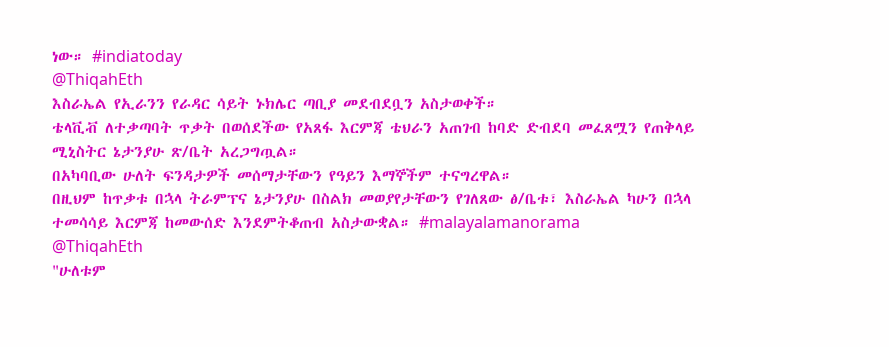ነው። #indiatoday
@ThiqahEth
እስራኤል የኢራንን የራዳር ሳይት ኑክሌር ጣቢያ መደብደቧን አስታወቀች።
ቴላቪቭ ለተቃጣባት ጥቃት በወሰደችው የአጸፋ እርምጃ ቴህራን አጠገብ ከባድ ድብደባ መፈጸሟን የጠቅላይ ሚኒስትር ኔታንያሁ ጽ/ቤት አረጋግጧል።
በአካባቢው ሁለት ፍንዳታዎች መሰማታቸውን የዓይን እማኞችም ተናግረዋል።
በዚህም ከጥቃቱ በኋላ ትራምፕና ኔታንያሁ በስልክ መወያየታቸውን የገለጸው ፅ/ቤቱ፣ እስራኤል ካሁን በኋላ ተመሳሳይ እርምጃ ከመውሰድ እንደምትቆጠብ አስታውቋል። #malayalamanorama
@ThiqahEth
"ሁለቱም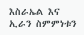እስራኤል እና ኢራን ስምምነቱን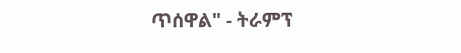ጥሰዋል" - ትራምፕ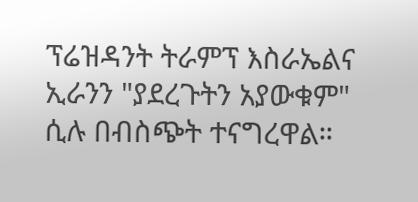ፕሬዝዳንት ትራምፕ እስራኤልና ኢራንን "ያደረጉትን አያውቁም" ሲሉ በብስጭት ተናግረዋል።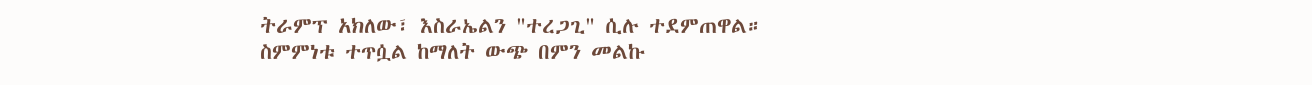ትራምፕ አክለው፣ እስራኤልን "ተረጋጊ" ሲሉ ተደምጠዋል።
ስምምነቱ ተጥሷል ከማለት ውጭ በምን መልኩ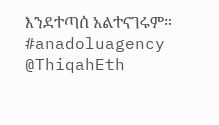እንደተጣሰ አልተናገሩም። #anadoluagency
@ThiqahEth